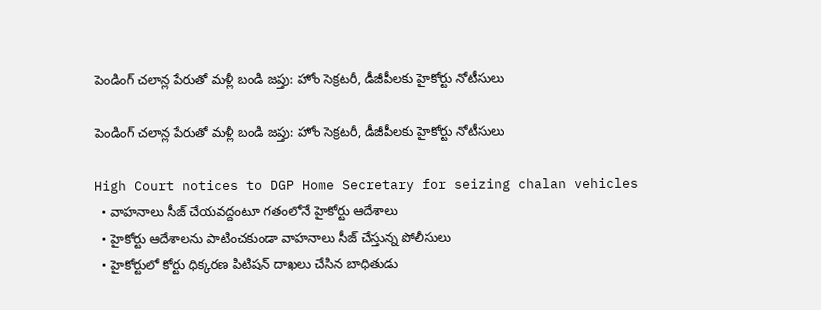పెండింగ్ చలాన్ల పేరుతో మళ్లీ బండి జప్తు: హోం సెక్రటరీ, డీజీపీలకు హైకోర్టు నోటీసులు

పెండింగ్ చలాన్ల పేరుతో మళ్లీ బండి జప్తు: హోం సెక్రటరీ, డీజీపీలకు హైకోర్టు నోటీసులు

High Court notices to DGP Home Secretary for seizing chalan vehicles
  • వాహనాలు సీజ్ చేయవద్దంటూ గతంలోనే హైకోర్టు ఆదేశాలు
  • హైకోర్టు ఆదేశాలను పాటించకుండా వాహనాలు సీజ్ చేస్తున్న పోలీసులు
  • హైకోర్టులో కోర్టు ధిక్కరణ పిటిషన్ దాఖలు చేసిన బాధితుడు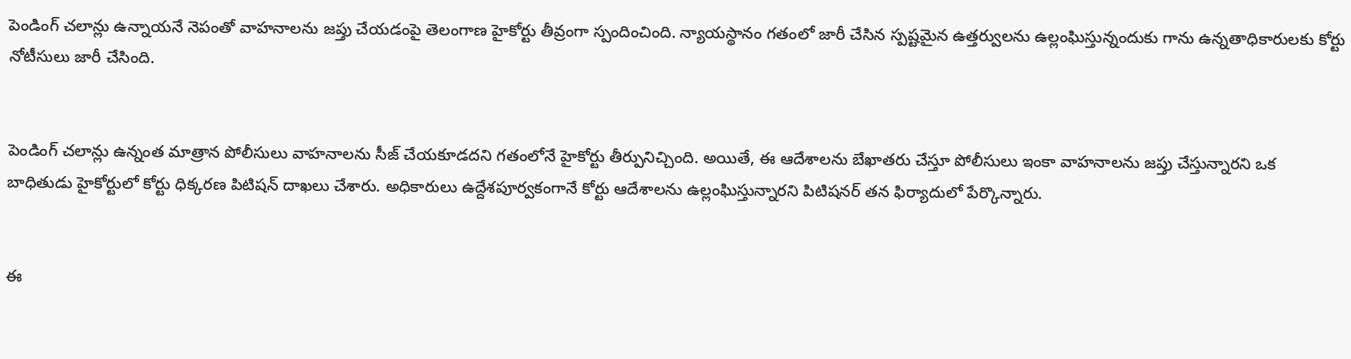పెండింగ్ చలాన్లు ఉన్నాయనే నెపంతో వాహనాలను జప్తు చేయడంపై తెలంగాణ హైకోర్టు తీవ్రంగా స్పందించింది. న్యాయస్థానం గతంలో జారీ చేసిన స్పష్టమైన ఉత్తర్వులను ఉల్లంఘిస్తున్నందుకు గాను ఉన్నతాధికారులకు కోర్టు నోటీసులు జారీ చేసింది.


పెండింగ్ చలాన్లు ఉన్నంత మాత్రాన పోలీసులు వాహనాలను సీజ్ చేయకూడదని గతంలోనే హైకోర్టు తీర్పునిచ్చింది. అయితే, ఈ ఆదేశాలను బేఖాతరు చేస్తూ పోలీసులు ఇంకా వాహనాలను జప్తు చేస్తున్నారని ఒక బాధితుడు హైకోర్టులో కోర్టు ధిక్కరణ పిటిషన్ దాఖలు చేశారు. అధికారులు ఉద్దేశపూర్వకంగానే కోర్టు ఆదేశాలను ఉల్లంఘిస్తున్నారని పిటిషనర్ తన ఫిర్యాదులో పేర్కొన్నారు.


ఈ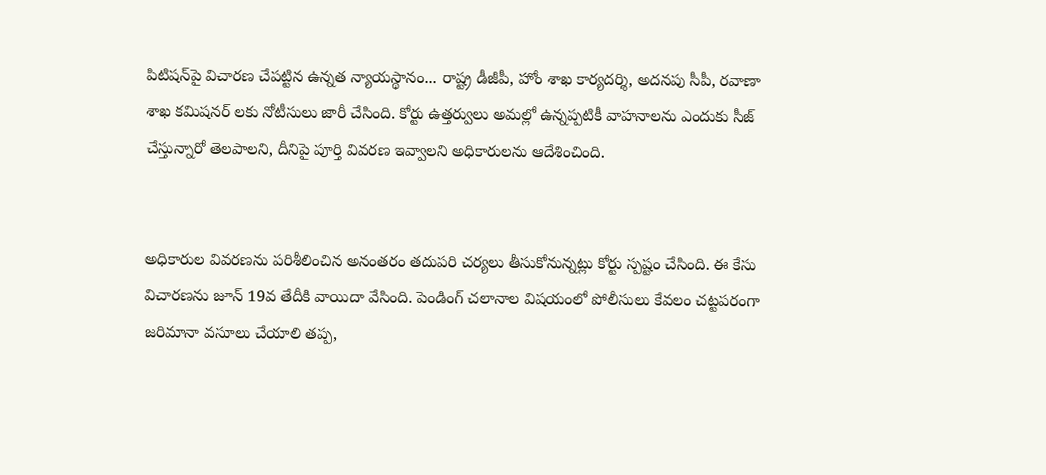పిటిషన్‌పై విచారణ చేపట్టిన ఉన్నత న్యాయస్థానం... రాష్ట్ర డీజీపీ, హోం శాఖ కార్యదర్శి, అదనపు సీపీ, రవాణా శాఖ కమిషనర్ లకు నోటీసులు జారీ చేసింది. కోర్టు ఉత్తర్వులు అమల్లో ఉన్నప్పటికీ వాహనాలను ఎందుకు సీజ్ చేస్తున్నారో తెలపాలని, దీనిపై పూర్తి వివరణ ఇవ్వాలని అధికారులను ఆదేశించింది.


అధికారుల వివరణను పరిశీలించిన అనంతరం తదుపరి చర్యలు తీసుకోనున్నట్లు కోర్టు స్పష్టం చేసింది. ఈ కేసు విచారణను జూన్ 19వ తేదీకి వాయిదా వేసింది. పెండింగ్ చలానాల విషయంలో పోలీసులు కేవలం చట్టపరంగా జరిమానా వసూలు చేయాలి తప్ప,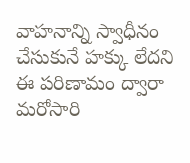వాహనాన్ని స్వాధీనం చేసుకునే హక్కు లేదని ఈ పరిణామం ద్వారా మరోసారి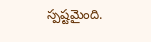స్పష్టమైంది.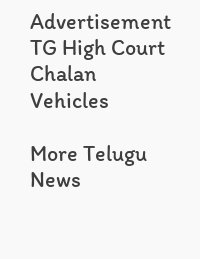Advertisement
TG High Court
Chalan Vehicles

More Telugu News